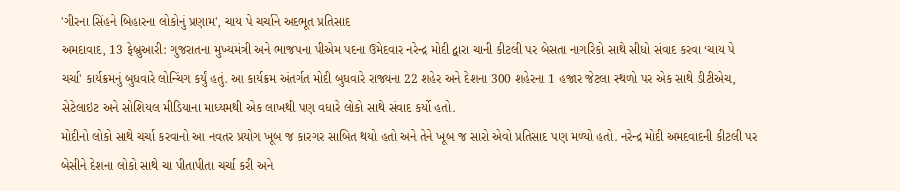'ગીરના સિંહને બિહારના લોકોનું પ્રણામ', ચાય પે ચર્ચાને અદભૂત પ્રતિસાદ
અમદાવાદ, 13 ફેબ્રુઆરી: ગુજરાતના મુખ્યમંત્રી અને ભાજપના પીએમ પદના ઉમેદવાર નરેન્દ્ર મોદી દ્વારા ચાની કીટલી પર બેસતા નાગરિકો સાથે સીધો સંવાદ કરવા ‘ચાય પે ચર્ચા' કાર્યક્રમનું બુધવારે લોન્ચિંગ કર્યું હતું. આ કાર્યક્રમ અંતર્ગત મોદી બુધવારે રાજ્યના 22 શહેર અને દેશના 300 શહેરના 1 હજાર જેટલા સ્થળો પર એક સાથે ડીટીએચ, સેટેલાઇટ અને સોશિયલ મીડિયાના માધ્યમથી એક લાખથી પણ વધારે લોકો સાથે સંવાદ કર્યો હતો.
મોદીનો લોકો સાથે ચર્ચા કરવાનો આ નવતર પ્રયોગ ખૂબ જ કારગર સાબિત થયો હતો અને તેને ખૂબ જ સારો એવો પ્રતિસાદ પણ મળ્યો હતો. નરેન્દ્ર મોદી અમદવાદની કીટલી પર બેસીને દેશના લોકો સાથે ચા પીતાપીતા ચર્ચા કરી અને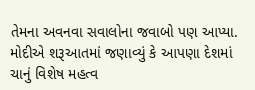તેમના અવનવા સવાલોના જવાબો પણ આપ્યા.
મોદીએ શરૂઆતમાં જણાવ્યું કે આપણા દેશમાં ચાનું વિશેષ મહત્વ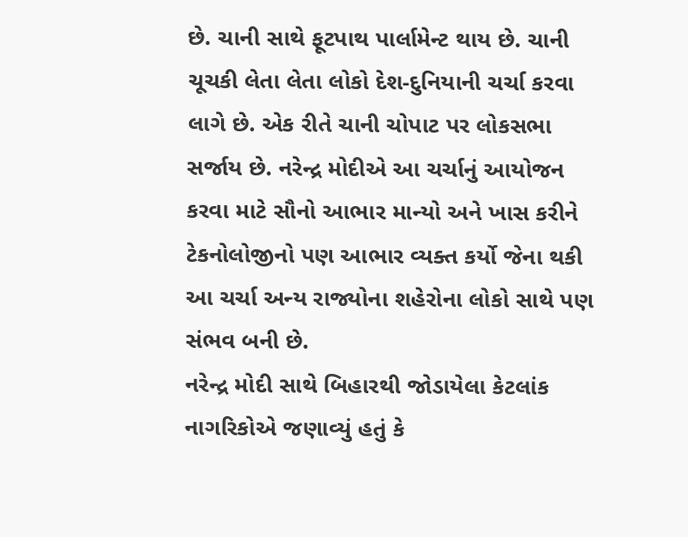છે. ચાની સાથે ફૂટપાથ પાર્લામેન્ટ થાય છે. ચાની ચૂચકી લેતા લેતા લોકો દેશ-દુનિયાની ચર્ચા કરવા લાગે છે. એક રીતે ચાની ચોપાટ પર લોકસભા સર્જાય છે. નરેન્દ્ર મોદીએ આ ચર્ચાનું આયોજન કરવા માટે સૌનો આભાર માન્યો અને ખાસ કરીને ટેકનોલોજીનો પણ આભાર વ્યક્ત કર્યો જેના થકી આ ચર્ચા અન્ય રાજ્યોના શહેરોના લોકો સાથે પણ સંભવ બની છે.
નરેન્દ્ર મોદી સાથે બિહારથી જોડાયેલા કેટલાંક નાગરિકોએ જણાવ્યું હતું કે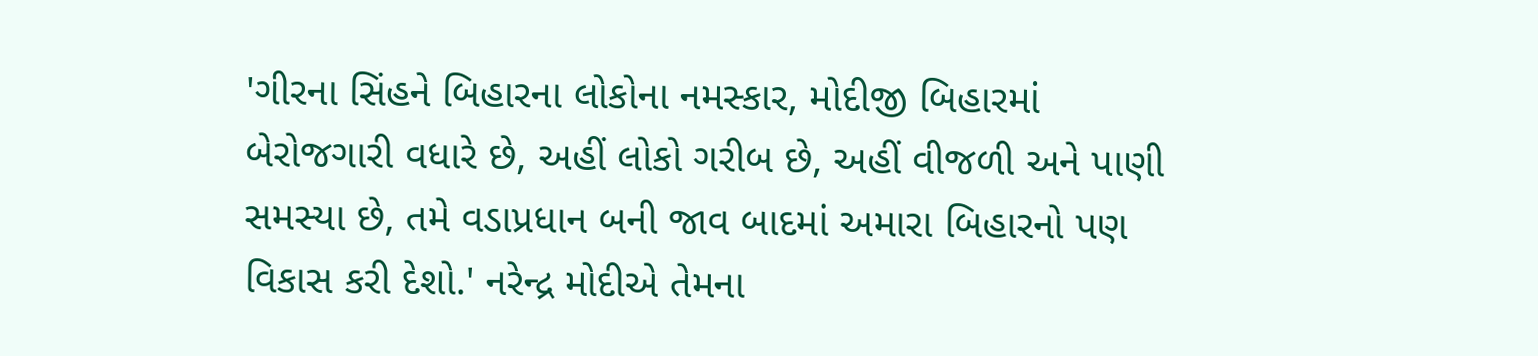'ગીરના સિંહને બિહારના લોકોના નમસ્કાર, મોદીજી બિહારમાં બેરોજગારી વધારે છે, અહીં લોકો ગરીબ છે, અહીં વીજળી અને પાણી સમસ્યા છે, તમે વડાપ્રધાન બની જાવ બાદમાં અમારા બિહારનો પણ વિકાસ કરી દેશો.' નરેન્દ્ર મોદીએ તેમના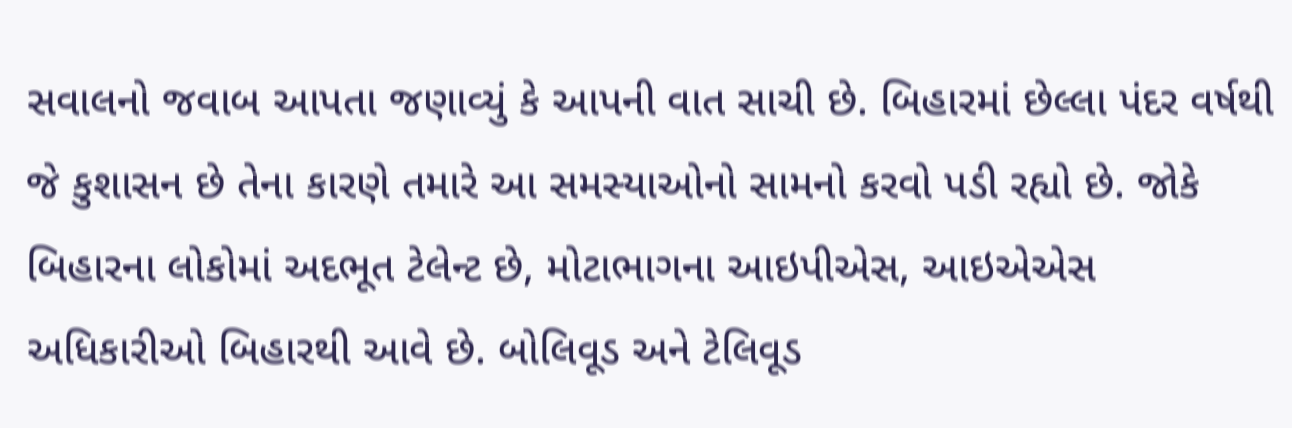સવાલનો જવાબ આપતા જણાવ્યું કે આપની વાત સાચી છે. બિહારમાં છેલ્લા પંદર વર્ષથી જે કુશાસન છે તેના કારણે તમારે આ સમસ્યાઓનો સામનો કરવો પડી રહ્યો છે. જોકે બિહારના લોકોમાં અદભૂત ટેલેન્ટ છે, મોટાભાગના આઇપીએસ, આઇએએસ અધિકારીઓ બિહારથી આવે છે. બોલિવૂડ અને ટેલિવૂડ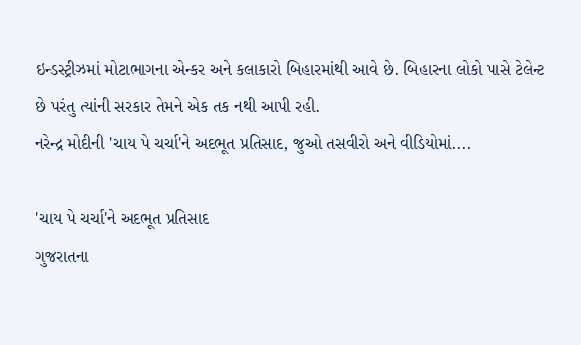ઇન્ડસ્ટ્રીઝમાં મોટાભાગના એન્કર અને કલાકારો બિહારમાંથી આવે છે. બિહારના લોકો પાસે ટેલેન્ટ છે પરંતુ ત્યાંની સરકાર તેમને એક તક નથી આપી રહી.
નરેન્દ્ર મોદીની 'ચાય પે ચર્ચા'ને અદભૂત પ્રતિસાદ, જુઓ તસવીરો અને વીડિયોમાં....

'ચાય પે ચર્ચા'ને અદભૂત પ્રતિસાદ
ગુજરાતના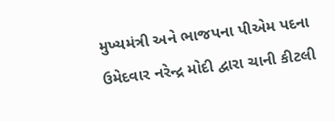મુખ્યમંત્રી અને ભાજપના પીએમ પદના ઉમેદવાર નરેન્દ્ર મોદી દ્વારા ચાની કીટલી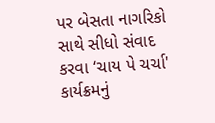પર બેસતા નાગરિકો સાથે સીધો સંવાદ કરવા ‘ચાય પે ચર્ચા' કાર્યક્રમનું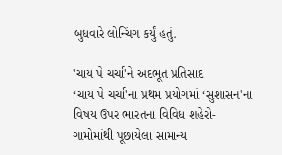બુધવારે લોન્ચિંગ કર્યું હતું.

'ચાય પે ચર્ચા'ને અદભૂત પ્રતિસાદ
‘ચાય પે ચર્ચા'ના પ્રથમ પ્રયોગમાં ‘સુશાસન'ના વિષય ઉપર ભારતના વિવિધ શહેરો-ગામોમાંથી પૂછાયેલા સામાન્ય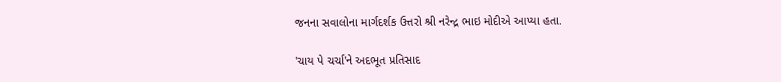જનના સવાલોના માર્ગદર્શક ઉત્તરો શ્રી નરેન્દ્ર ભાઇ મોદીએ આપ્યા હતા.

'ચાય પે ચર્ચા'ને અદભૂત પ્રતિસાદ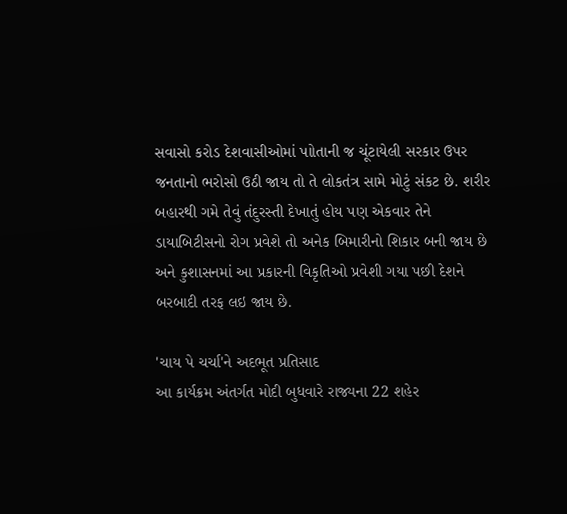સવાસો કરોડ દેશવાસીઓમાં પાોતાની જ ચૂંટાયેલી સરકાર ઉપર જનતાનો ભરોસો ઉઠી જાય તો તે લોકતંત્ર સામે મોટું સંકટ છે. શરીર બહારથી ગમે તેવું તંદુરસ્તી દેખાતું હોય પણ એકવાર તેને ડાયાબિટીસનો રોગ પ્રવેશે તો અનેક બિમારીનો શિકાર બની જાય છે અને કુશાસનમાં આ પ્રકારની વિકૃતિઓ પ્રવેશી ગયા પછી દેશને બરબાદી તરફ લઇ જાય છે.

'ચાય પે ચર્ચા'ને અદભૂત પ્રતિસાદ
આ કાર્યક્રમ અંતર્ગત મોદી બુધવારે રાજ્યના 22 શહેર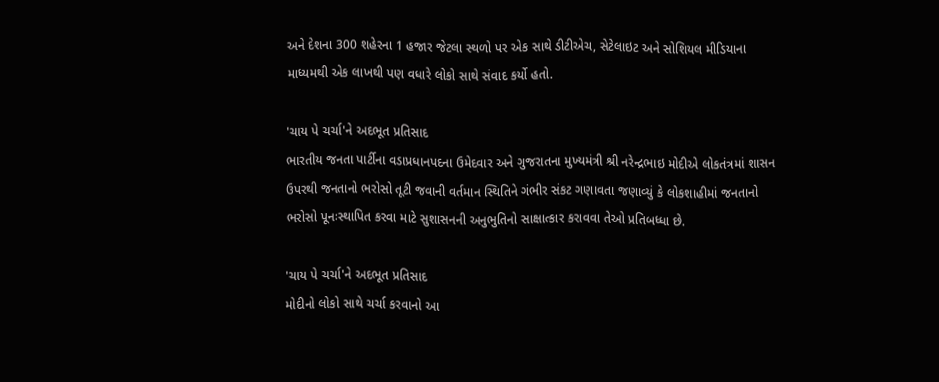અને દેશના 300 શહેરના 1 હજાર જેટલા સ્થળો પર એક સાથે ડીટીએચ, સેટેલાઇટ અને સોશિયલ મીડિયાના માધ્યમથી એક લાખથી પણ વધારે લોકો સાથે સંવાદ કર્યો હતો.

'ચાય પે ચર્ચા'ને અદભૂત પ્રતિસાદ
ભારતીય જનતા પાર્ટીના વડાપ્રધાનપદના ઉમેદવાર અને ગુજરાતના મુખ્યમંત્રી શ્રી નરેન્દ્રભાઇ મોદીએ લોકતંત્રમાં શાસન ઉપરથી જનતાનો ભરોસો તૂટી જવાની વર્તમાન સ્થિતિને ગંભીર સંકટ ગણાવતા જણાવ્યું કે લોકશાહીમાં જનતાનો ભરોસો પૂનઃસ્થાપિત કરવા માટે સુશાસનની અનુભુતિનો સાક્ષાત્કાર કરાવવા તેઓ પ્રતિબધ્ધા છે.

'ચાય પે ચર્ચા'ને અદભૂત પ્રતિસાદ
મોદીનો લોકો સાથે ચર્ચા કરવાનો આ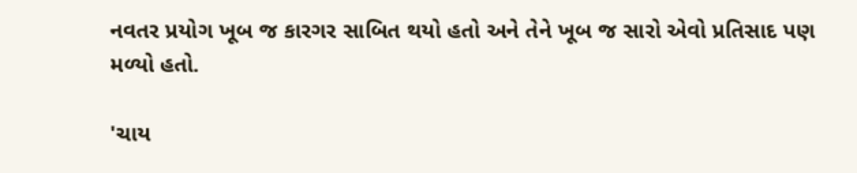નવતર પ્રયોગ ખૂબ જ કારગર સાબિત થયો હતો અને તેને ખૂબ જ સારો એવો પ્રતિસાદ પણ મળ્યો હતો.

'ચાય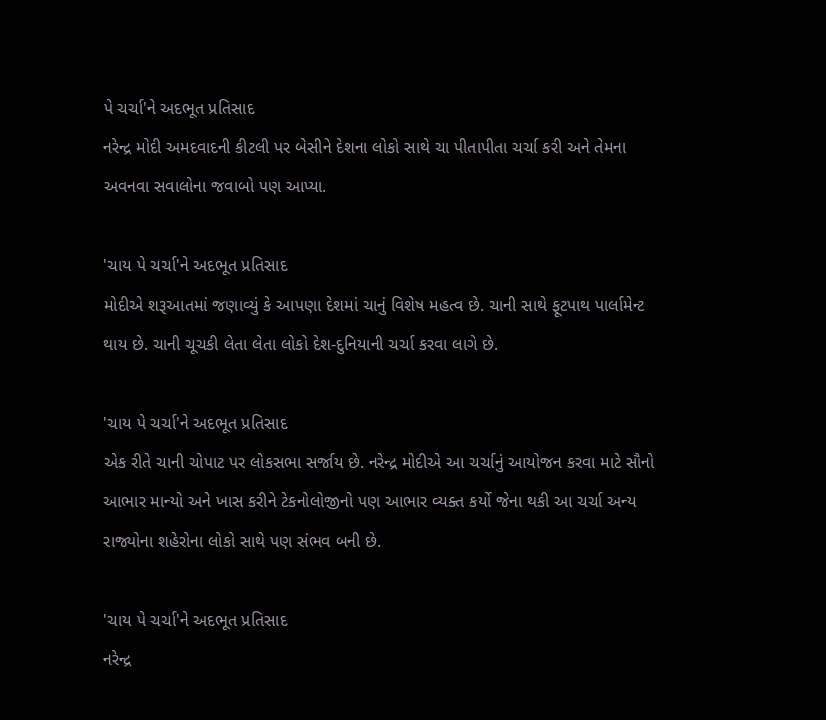પે ચર્ચા'ને અદભૂત પ્રતિસાદ
નરેન્દ્ર મોદી અમદવાદની કીટલી પર બેસીને દેશના લોકો સાથે ચા પીતાપીતા ચર્ચા કરી અને તેમના અવનવા સવાલોના જવાબો પણ આપ્યા.

'ચાય પે ચર્ચા'ને અદભૂત પ્રતિસાદ
મોદીએ શરૂઆતમાં જણાવ્યું કે આપણા દેશમાં ચાનું વિશેષ મહત્વ છે. ચાની સાથે ફૂટપાથ પાર્લામેન્ટ થાય છે. ચાની ચૂચકી લેતા લેતા લોકો દેશ-દુનિયાની ચર્ચા કરવા લાગે છે.

'ચાય પે ચર્ચા'ને અદભૂત પ્રતિસાદ
એક રીતે ચાની ચોપાટ પર લોકસભા સર્જાય છે. નરેન્દ્ર મોદીએ આ ચર્ચાનું આયોજન કરવા માટે સૌનો આભાર માન્યો અને ખાસ કરીને ટેકનોલોજીનો પણ આભાર વ્યક્ત કર્યો જેના થકી આ ચર્ચા અન્ય રાજ્યોના શહેરોના લોકો સાથે પણ સંભવ બની છે.

'ચાય પે ચર્ચા'ને અદભૂત પ્રતિસાદ
નરેન્દ્ર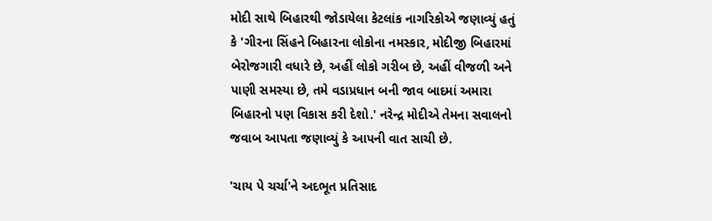મોદી સાથે બિહારથી જોડાયેલા કેટલાંક નાગરિકોએ જણાવ્યું હતું કે 'ગીરના સિંહને બિહારના લોકોના નમસ્કાર, મોદીજી બિહારમાં બેરોજગારી વધારે છે, અહીં લોકો ગરીબ છે, અહીં વીજળી અને પાણી સમસ્યા છે, તમે વડાપ્રધાન બની જાવ બાદમાં અમારા બિહારનો પણ વિકાસ કરી દેશો.' નરેન્દ્ર મોદીએ તેમના સવાલનો જવાબ આપતા જણાવ્યું કે આપની વાત સાચી છે.

'ચાય પે ચર્ચા'ને અદભૂત પ્રતિસાદ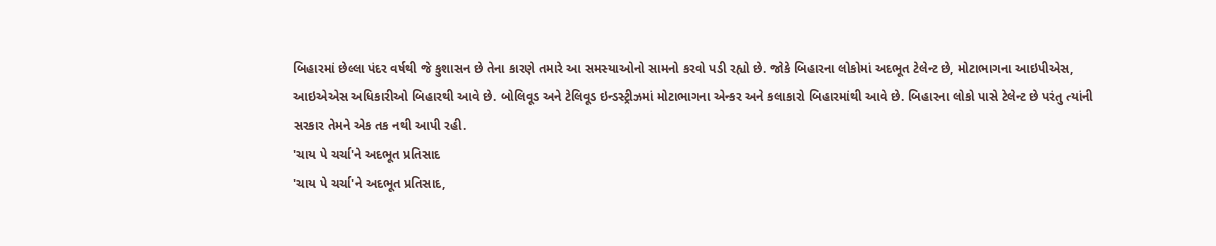બિહારમાં છેલ્લા પંદર વર્ષથી જે કુશાસન છે તેના કારણે તમારે આ સમસ્યાઓનો સામનો કરવો પડી રહ્યો છે. જોકે બિહારના લોકોમાં અદભૂત ટેલેન્ટ છે, મોટાભાગના આઇપીએસ, આઇએએસ અધિકારીઓ બિહારથી આવે છે. બોલિવૂડ અને ટેલિવૂડ ઇન્ડસ્ટ્રીઝમાં મોટાભાગના એન્કર અને કલાકારો બિહારમાંથી આવે છે. બિહારના લોકો પાસે ટેલેન્ટ છે પરંતુ ત્યાંની સરકાર તેમને એક તક નથી આપી રહી.
'ચાય પે ચર્ચા'ને અદભૂત પ્રતિસાદ
'ચાય પે ચર્ચા'ને અદભૂત પ્રતિસાદ,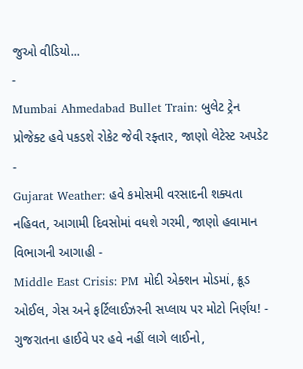જુઓ વીડિયો...
-
Mumbai Ahmedabad Bullet Train: બુલેટ ટ્રેન પ્રોજેક્ટ હવે પકડશે રોકેટ જેવી રફ્તાર, જાણો લેટેસ્ટ અપડેટ -
Gujarat Weather: હવે કમોસમી વરસાદની શક્યતા નહિવત, આગામી દિવસોમાં વધશે ગરમી, જાણો હવામાન વિભાગની આગાહી -
Middle East Crisis: PM મોદી એક્શન મોડમાં, ક્રૂડ ઓઈલ, ગેસ અને ફર્ટિલાઈઝરની સપ્લાય પર મોટો નિર્ણય! -
ગુજરાતના હાઈવે પર હવે નહીં લાગે લાઈનો,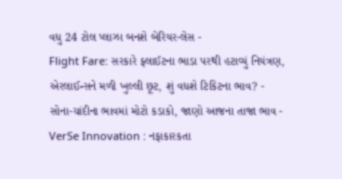વધુ 24 ટોલ પ્લાઝા બનશે બેરિયર-લેસ -
Flight Fare: સરકારે ફ્લાઈટના ભાડા પરથી હટાવ્યું નિયંત્રણ, એરલાઈન્સને મળી ખુલ્લી છૂટ, શું વધશે ટિકિટના ભાવ? -
સોના-ચાંદીના ભાવમાં મોટો કડાકો, જાણો આજના તાજા ભાવ -
VerSe Innovation : નફાકારકતા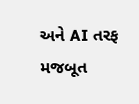અને AI તરફ મજબૂત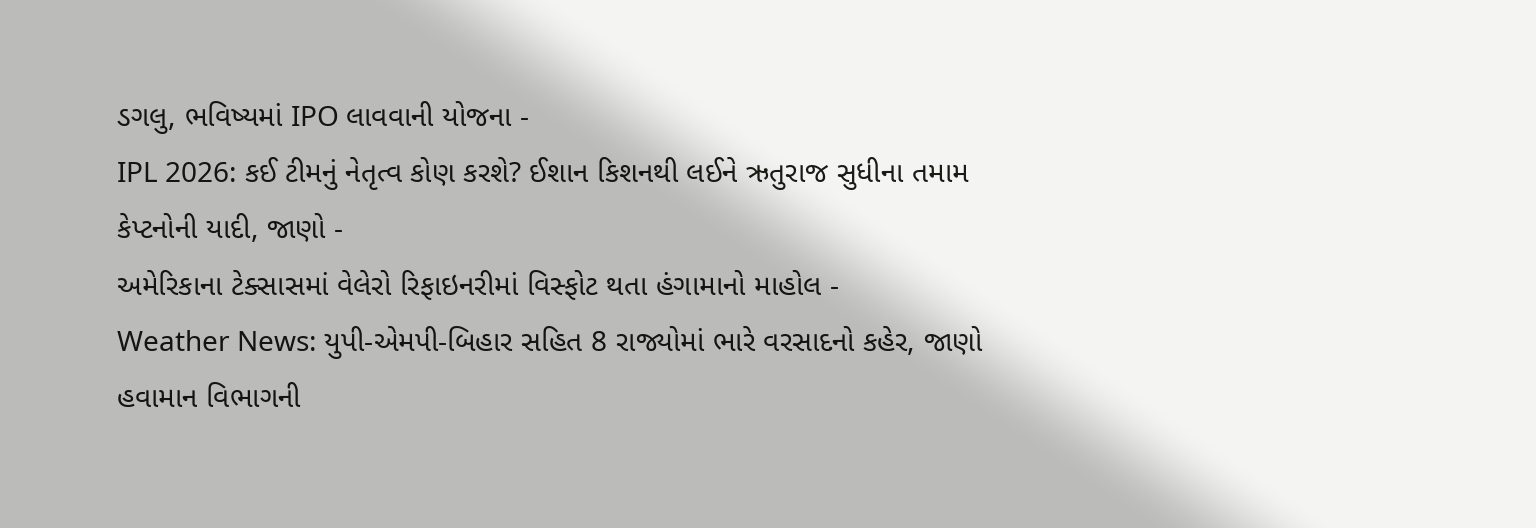ડગલુ, ભવિષ્યમાં IPO લાવવાની યોજના -
IPL 2026: કઈ ટીમનું નેતૃત્વ કોણ કરશે? ઈશાન કિશનથી લઈને ઋતુરાજ સુધીના તમામ કેપ્ટનોની યાદી, જાણો -
અમેરિકાના ટેક્સાસમાં વેલેરો રિફાઇનરીમાં વિસ્ફોટ થતા હંગામાનો માહોલ -
Weather News: યુપી-એમપી-બિહાર સહિત 8 રાજ્યોમાં ભારે વરસાદનો કહેર, જાણો હવામાન વિભાગની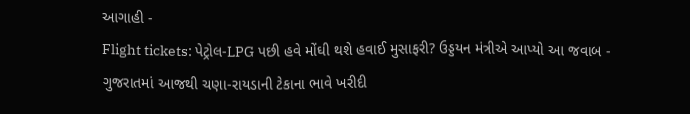આગાહી -
Flight tickets: પેટ્રોલ-LPG પછી હવે મોંઘી થશે હવાઈ મુસાફરી? ઉડ્ડયન મંત્રીએ આપ્યો આ જવાબ -
ગુજરાતમાં આજથી ચણા-રાયડાની ટેકાના ભાવે ખરીદી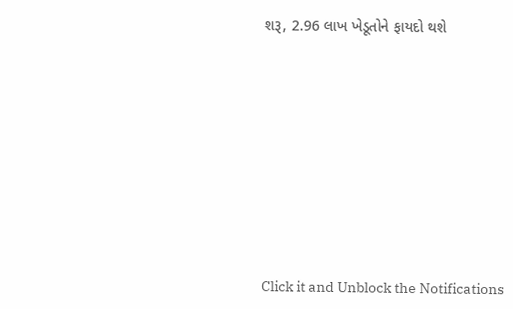શરૂ, 2.96 લાખ ખેડૂતોને ફાયદો થશે










Click it and Unblock the Notifications